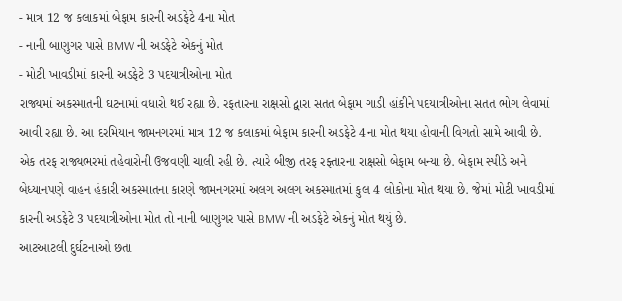- માત્ર 12 જ કલાકમાં બેફામ કારની અડફેટે 4ના મોત
- નાની બાણુગર પાસે BMW ની અડફેટે એકનું મોત
- મોટી ખાવડીમાં કારની અડફેટે 3 પદયાત્રીઓના મોત
રાજ્યમાં અકસ્માતની ઘટનામાં વધારો થઈ રહ્યા છે. રફતારના રાક્ષસો દ્વારા સતત બેફામ ગાડી હાંકીને પદયાત્રીઓના સતત ભોગ લેવામાં આવી રહ્યા છે. આ દરમિયાન જામનગરમાં માત્ર 12 જ કલાકમાં બેફામ કારની અડફેટે 4ના મોત થયા હોવાની વિગતો સામે આવી છે.
એક તરફ રાજ્યભરમાં તહેવારોની ઉજવણી ચાલી રહી છે. ત્યારે બીજી તરફ રફ્તારના રાક્ષસો બેફામ બન્યા છે. બેફામ સ્પીડે અને બેધ્યાનપણે વાહન હંકારી અકસ્માતના કારણે જામનગરમાં અલગ અલગ અકસ્માતમાં કુલ 4 લોકોના મોત થયા છે. જેમાં મોટી ખાવડીમાં કારની અડફેટે 3 પદયાત્રીઓના મોત તો નાની બાણુગર પાસે BMW ની અડફેટે એકનું મોત થયું છે.
આટઆટલી દુર્ઘટનાઓ છતા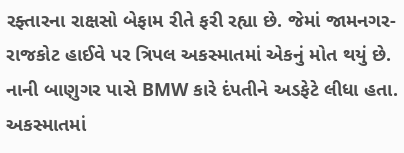રફ્તારના રાક્ષસો બેફામ રીતે ફરી રહ્યા છે. જેમાં જામનગર-રાજકોટ હાઈવે પર ત્રિપલ અકસ્માતમાં એકનું મોત થયું છે. નાની બાણુગર પાસે BMW કારે દંપતીને અડફેટે લીધા હતા. અકસ્માતમાં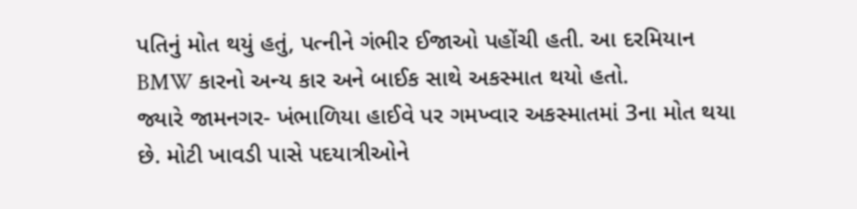પતિનું મોત થયું હતું, પત્નીને ગંભીર ઈજાઓ પહોંચી હતી. આ દરમિયાન BMW કારનો અન્ય કાર અને બાઈક સાથે અકસ્માત થયો હતો.
જ્યારે જામનગર- ખંભાળિયા હાઈવે પર ગમખ્વાર અકસ્માતમાં 3ના મોત થયા છે. મોટી ખાવડી પાસે પદયાત્રીઓને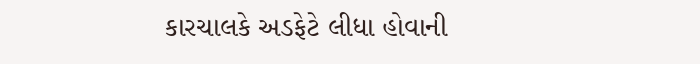કારચાલકે અડફેટે લીધા હોવાની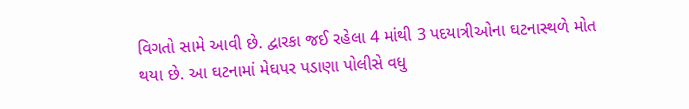વિગતો સામે આવી છે. દ્વારકા જઈ રહેલા 4 માંથી 3 પદયાત્રીઓના ઘટનાસ્થળે મોત થયા છે. આ ઘટનામાં મેઘપર પડાણા પોલીસે વધુ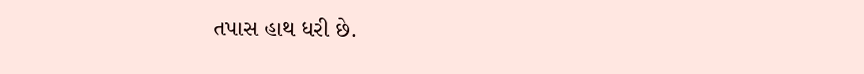તપાસ હાથ ધરી છે.